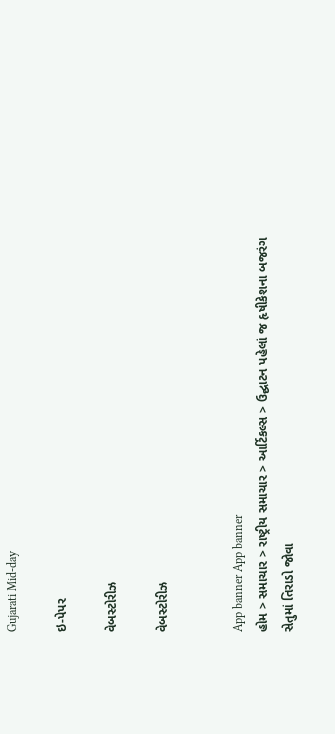Gujarati Mid-day

ઇ-પેપર

વેબસ્ટોરીઝ

વેબસ્ટોરીઝ


App banner App banner
હોમ > સમાચાર > રાષ્ટ્રીય સમાચાર > આર્ટિકલ્સ > ઉદ્ઘાટન પહેલાં જ હૃ‌ષીકેશના બજરંગ સેતુમાં તિરાડો જોવા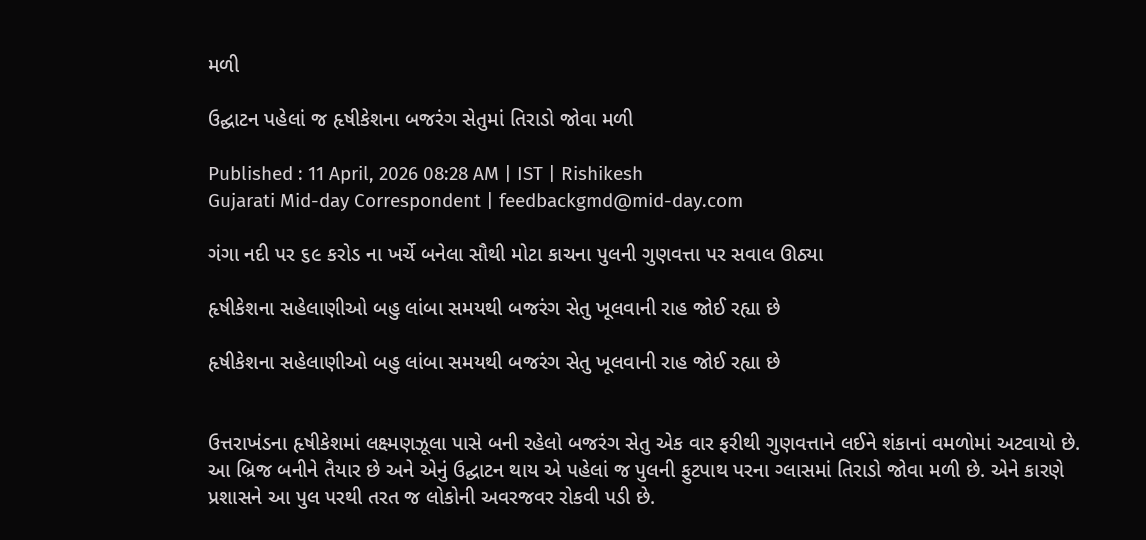મળી

ઉદ્ઘાટન પહેલાં જ હૃ‌ષીકેશના બજરંગ સેતુમાં તિરાડો જોવા મળી

Published : 11 April, 2026 08:28 AM | IST | Rishikesh
Gujarati Mid-day Correspondent | feedbackgmd@mid-day.com

ગંગા નદી પર ૬૯ કરોડ ના ખર્ચે બનેલા સૌથી મોટા કાચના પુલની ગુણવત્તા પર સવાલ ઊઠ્યા

હૃષીકેશના સહેલાણીઓ બહુ લાંબા સમયથી બજરંગ સેતુ ખૂલવાની રાહ જોઈ રહ્યા છે

હૃષીકેશના સહેલાણીઓ બહુ લાંબા સમયથી બજરંગ સેતુ ખૂલવાની રાહ જોઈ રહ્યા છે


ઉત્તરાખંડના હૃષીકેશમાં લક્ષ્મણઝૂલા પાસે બની રહેલો બજરંગ સેતુ એક વાર ફરીથી ગુણવત્તાને લઈને શંકાનાં વમળોમાં અટવાયો છે. આ બ્રિજ બનીને તૈયાર છે અને એનું ઉદ્ઘાટન થાય એ પહેલાં જ પુલની ફુટપાથ પરના ગ્લાસમાં તિરાડો જોવા મળી છે. એને કારણે પ્રશાસને આ પુલ પરથી તરત જ લોકોની અવરજવર રોકવી પડી છે.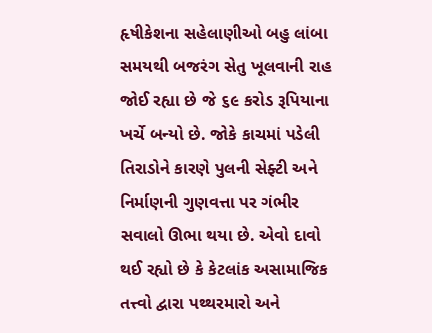હૃષીકેશના સહેલાણીઓ બહુ લાંબા સમયથી બજરંગ સેતુ ખૂલવાની રાહ જોઈ રહ્યા છે જે ૬૯ કરોડ રૂપિયાના ખર્ચે બન્યો છે. જોકે કાચમાં પડેલી તિરાડોને કારણે પુલની સેફ્ટી અને નિર્માણની ગુણવત્તા પર ગંભીર સવાલો ઊભા થયા છે. એવો દાવો થઈ રહ્યો છે કે કેટલાંક અસામાજિક તત્ત્વો દ્વારા પથ્થરમારો અને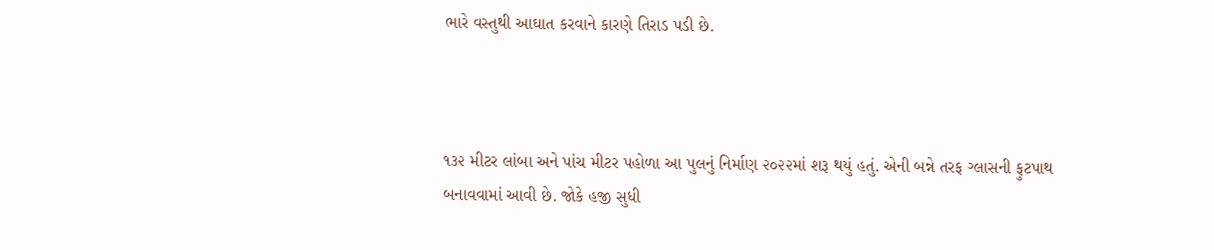ભારે વસ્તુથી આઘાત કરવાને કારણે તિરાડ પડી છે.



૧૩૨ મીટર લાંબા અને પાંચ મીટર પહોળા આ પુલનું નિર્માણ ૨૦૨૨માં શરૂ થયું હતું. એની બન્ને તરફ ગ્લાસની ફુટપાથ બનાવવામાં આવી છે. જોકે હજી સુધી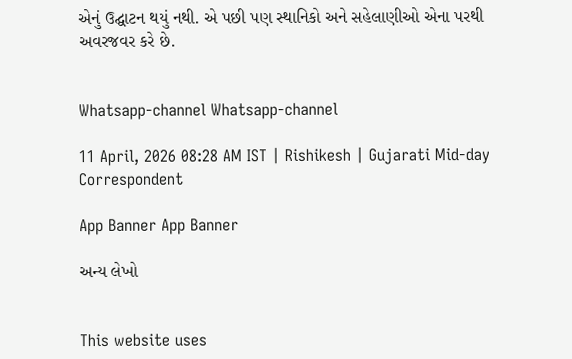એનું ઉદ્ઘાટન થયું નથી. એ પછી પણ સ્થાનિકો અને સહેલાણીઓ એના પરથી અવરજવર કરે છે.


Whatsapp-channel Whatsapp-channel

11 April, 2026 08:28 AM IST | Rishikesh | Gujarati Mid-day Correspondent

App Banner App Banner

અન્ય લેખો


This website uses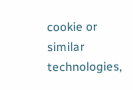cookie or similar technologies,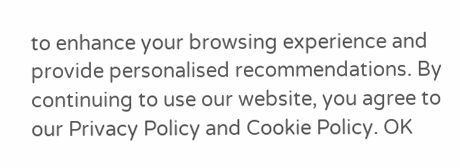to enhance your browsing experience and provide personalised recommendations. By continuing to use our website, you agree to our Privacy Policy and Cookie Policy. OK